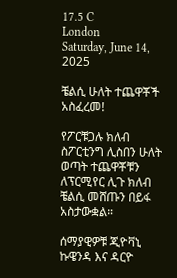17.5 C
London
Saturday, June 14, 2025

ቼልሲ ሁለት ተጨዋቾች አስፈረመ!

የፖርቹጋሉ ክለብ ስፖርቲንግ ሊስበን ሁለት ወጣት ተጨዋቾቹን ለፕርሚየር ሊጉ ክለብ ቼልሲ መሸጡን በይፋ አስታውቋል።

ሰማያዊዎቹ ጂዮቫኒ ኩዌንዳ እና ዳርዮ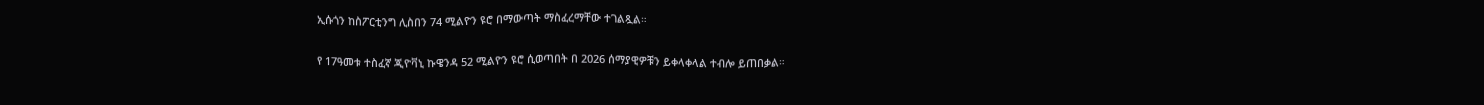ኢሱጎን ከስፖርቲንግ ሊስበን 74 ሚልዮን ዩሮ በማውጣት ማስፈረማቸው ተገልጿል።

የ 17ዓመቱ ተስፈኛ ጂዮቫኒ ኩዌንዳ 52 ሚልዮን ዩሮ ሲወጣበት በ 2026 ሰማያዊዎቹን ይቀላቀላል ተብሎ ይጠበቃል።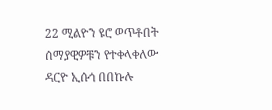22 ሚልዮን ዩሮ ወጥቶበት ሰማያዊዎቹን የተቀላቀለው ዳርዮ ኢሱጎ በበኩሉ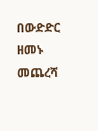በውድድር ዘመኑ መጨረሻ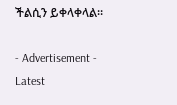ችልሲን ይቀላቀላል።

- Advertisement -
Latest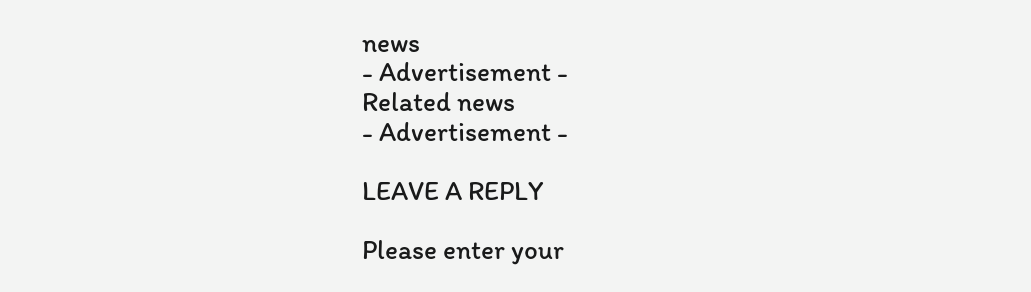news
- Advertisement -
Related news
- Advertisement -

LEAVE A REPLY

Please enter your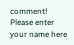comment!
Please enter your name here